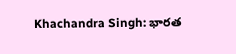Khachandra Singh: భారత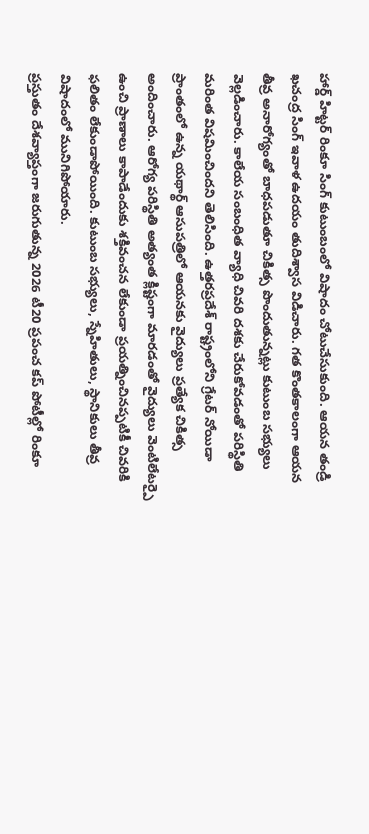హార్డ్ హిట్టర్ రింకూ సింగ్ కుటుంబంలో విషాదం చోటుచేసుకుంది. ఆయన తండ్రి ఖచంద్ర సింగ్ ఇవాళ ఉదయం తుదిశ్వాస విడిచారు. గత కొంతకాలంగా ఆయన తీవ్ర అనారోగ్యంతో బాధపడుతూ చికిత్స పొందుతున్నట్లు కుటుంబ సభ్యులు వెల్లడించారు. కాలేయ సంబంధిత వ్యాధి చివరి దశకు చేరుకోవడంతో పరిస్థితి మరింత విషమించిందని తెలిసింది. ఉత్తరప్రదేశ్ రాష్ట్రంలోని గ్రేటర్ నోయిడా ప్రాంతంలో ఉన్న యథార్థ్ ఆసుపత్రిలో ఆయనకు వైద్యులు ప్రత్యేక చికిత్స అందించారు. ఆరోగ్య పరిస్థితి అత్యంత క్లిష్టంగా మారడంతో వైద్యులు వెంటిలేటర్పై ఉంచి ప్రాణాలు కాపాడేందుకు శక్తివంచన లేకుండా ప్రయత్నించినప్పటికీ చివరికి ఫలితం లేకుండాపోయింది. కుటుంబ సభ్యులు, స్నేహితులు, స్థానికులు తీవ్ర విషాదంలో మునిగిపోయారు.
ప్రస్తుతం దేశవ్యాప్తంగా జరుగుతున్న 2026 టీ20 ప్రపంచ కప్ పోటీల్లో రింకూ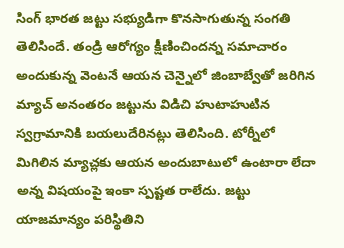సింగ్ భారత జట్టు సభ్యుడిగా కొనసాగుతున్న సంగతి తెలిసిందే. తండ్రి ఆరోగ్యం క్షీణించిందన్న సమాచారం అందుకున్న వెంటనే ఆయన చెన్నైలో జింబాబ్వేతో జరిగిన మ్యాచ్ అనంతరం జట్టును విడిచి హుటాహుటిన స్వగ్రామానికి బయలుదేరినట్లు తెలిసింది. టోర్నీలో మిగిలిన మ్యాచ్లకు ఆయన అందుబాటులో ఉంటారా లేదా అన్న విషయంపై ఇంకా స్పష్టత రాలేదు. జట్టు యాజమాన్యం పరిస్థితిని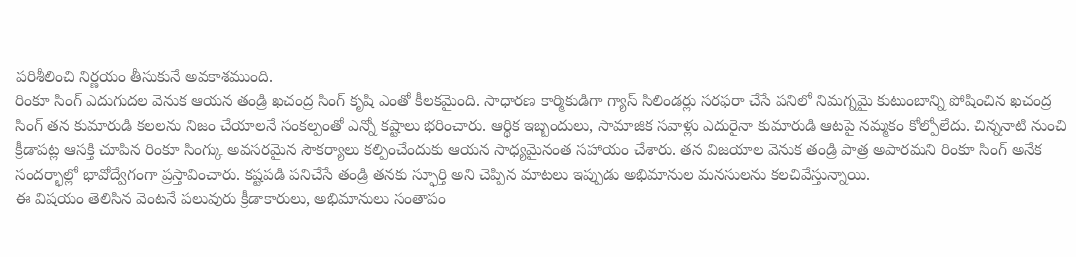పరిశీలించి నిర్ణయం తీసుకునే అవకాశముంది.
రింకూ సింగ్ ఎదుగుదల వెనుక ఆయన తండ్రి ఖచంద్ర సింగ్ కృషి ఎంతో కీలకమైంది. సాధారణ కార్మికుడిగా గ్యాస్ సిలిండర్లు సరఫరా చేసే పనిలో నిమగ్నమై కుటుంబాన్ని పోషించిన ఖచంద్ర సింగ్ తన కుమారుడి కలలను నిజం చేయాలనే సంకల్పంతో ఎన్నో కష్టాలు భరించారు. ఆర్థిక ఇబ్బందులు, సామాజిక సవాళ్లు ఎదురైనా కుమారుడి ఆటపై నమ్మకం కోల్పోలేదు. చిన్ననాటి నుంచి క్రీడాపట్ల ఆసక్తి చూపిన రింకూ సింగ్కు అవసరమైన సౌకర్యాలు కల్పించేందుకు ఆయన సాధ్యమైనంత సహాయం చేశారు. తన విజయాల వెనుక తండ్రి పాత్ర అపారమని రింకూ సింగ్ అనేక సందర్భాల్లో భావోద్వేగంగా ప్రస్తావించారు. కష్టపడి పనిచేసే తండ్రి తనకు స్ఫూర్తి అని చెప్పిన మాటలు ఇప్పుడు అభిమానుల మనసులను కలచివేస్తున్నాయి.
ఈ విషయం తెలిసిన వెంటనే పలువురు క్రీడాకారులు, అభిమానులు సంతాపం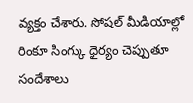వ్యక్తం చేశారు. సోషల్ మీడియాల్లో రింకూ సింగ్కు ధైర్యం చెప్పుతూ సందేశాలు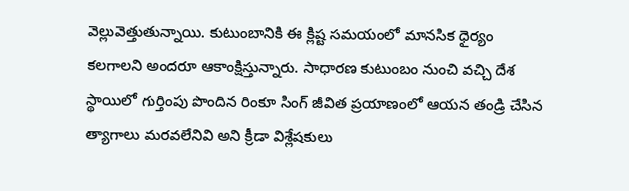వెల్లువెత్తుతున్నాయి. కుటుంబానికి ఈ క్లిష్ట సమయంలో మానసిక ధైర్యం కలగాలని అందరూ ఆకాంక్షిస్తున్నారు. సాధారణ కుటుంబం నుంచి వచ్చి దేశ స్థాయిలో గుర్తింపు పొందిన రింకూ సింగ్ జీవిత ప్రయాణంలో ఆయన తండ్రి చేసిన త్యాగాలు మరవలేనివి అని క్రీడా విశ్లేషకులు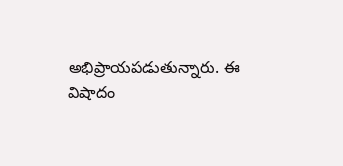అభిప్రాయపడుతున్నారు. ఈ విషాదం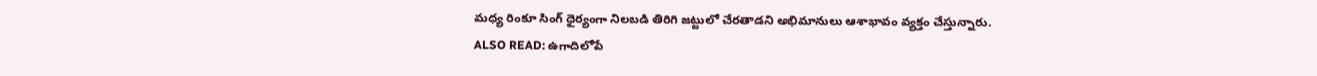మధ్య రింకూ సింగ్ ధైర్యంగా నిలబడి తిరిగి జట్టులో చేరతాడని అభిమానులు ఆశాభావం వ్యక్తం చేస్తున్నారు.
ALSO READ: ఉగాదిలోపే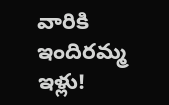వారికి ఇందిరమ్మ ఇళ్లు!